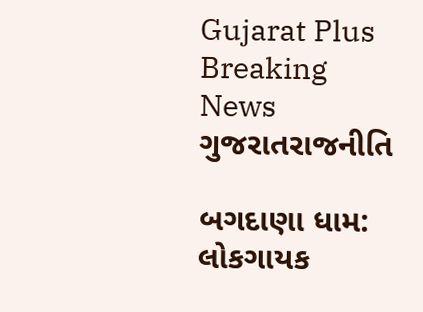Gujarat Plus
Breaking News
ગુજરાતરાજનીતિ

બગદાણા ધામ: લોકગાયક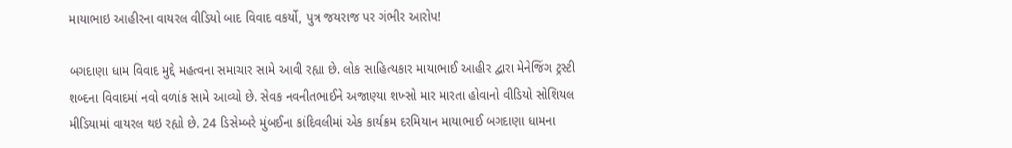માયાભાઇ આહીરના વાયરલ વીડિયો બાદ વિવાદ વકર્યો, પુત્ર જયરાજ પર ગંભીર આરોપ!

બગદાણા ધામ વિવાદ મુદ્દે મહત્વના સમાચાર સામે આવી રહ્યા છે. લોક સાહિત્યકાર માયાભાઈ આહીર દ્વારા મેનેજિંગ ટ્રસ્ટી શબ્દના વિવાદમાં નવો વળાંક સામે આવ્યો છે. સેવક નવનીતભાઈને અજાણ્યા શખ્સો માર મારતા હોવાનો વીડિયો સોશિયલ મીડિયામાં વાયરલ થઇ રહ્યો છે. 24 ડિસેમ્બરે મુંબઈના કાંદિવલીમાં એક કાર્યક્રમ દરમિયાન માયાભાઈ બગદાણા ધામના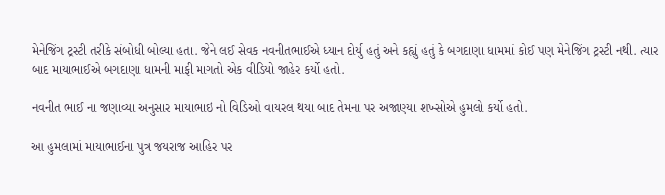મેનેજિંગ ટ્રસ્ટી તરીકે સંબોધી બોલ્યા હતા. જેને લઈ સેવક નવનીતભાઈએ ધ્યાન દોર્યુ હતું અને કહ્યું હતું કે બગદાણા ધામમાં કોઈ પણ મેનેજિંગ ટ્રસ્ટી નથી. ત્યાર બાદ માયાભાઈએ બગદાણા ધામની માફી માગતો એક વીડિયો જાહેર કર્યો હતો.

નવનીત ભાઈ ના જણાવ્યા અનુસાર માયાભાઇ નો વિડિઓ વાયરલ થયા બાદ તેમના પર અજાણ્યા શખ્સોએ હુમલો કર્યો હતો.

આ હુમલામાં માયાભાઈના પુત્ર જયરાજ આહિર પર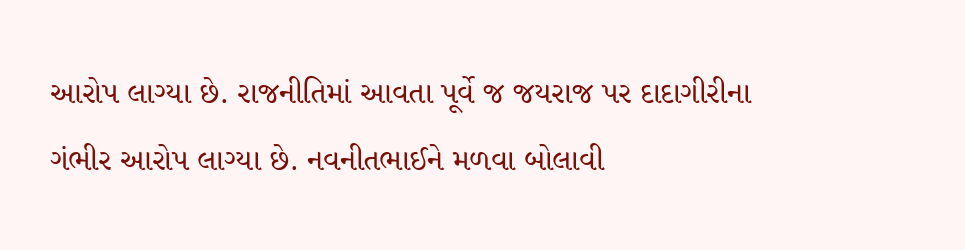આરોપ લાગ્યા છે. રાજનીતિમાં આવતા પૂર્વે જ જયરાજ પર દાદાગીરીના ગંભીર આરોપ લાગ્યા છે. નવનીતભાઈને મળવા બોલાવી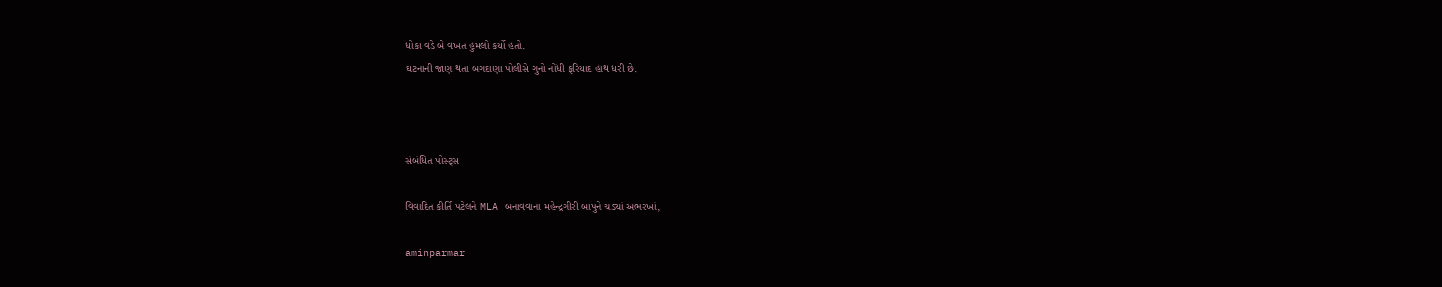ધોકા વડે બે વખત હુમલો કર્યો હતો.
ઘટનાની જાણ થતા બગદાણા પોલીસે ગુનો નોંધી ફરિયાદ હાથ ધરી છે.



સંબંધિત પોસ્ટ્સ

વિવાદિત કીર્તિ પટેલને MLA બનાવવાના મહેન્દ્રગીરી બાપુને ચડ્યાં અભરખાં,

aminparmar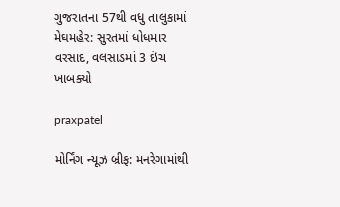ગુજરાતના 57થી વધુ તાલુકામાં મેઘમહેર: સુરતમાં ધોધમાર વરસાદ, વલસાડમાં 3 ઇંચ ખાબક્યો

praxpatel

મોર્નિંગ ન્યૂઝ બ્રીફ: મનરેગામાંથી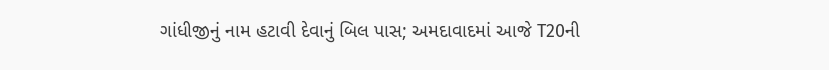ગાંધીજીનું નામ હટાવી દેવાનું બિલ પાસ; અમદાવાદમાં આજે T20ની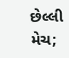છેલ્લી મેચ;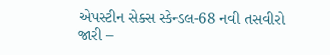એપસ્ટીન સેક્સ સ્કેન્ડલ-68 નવી તસવીરો જારી –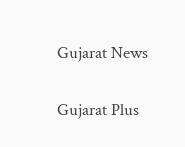Gujarat News

Gujarat Plus